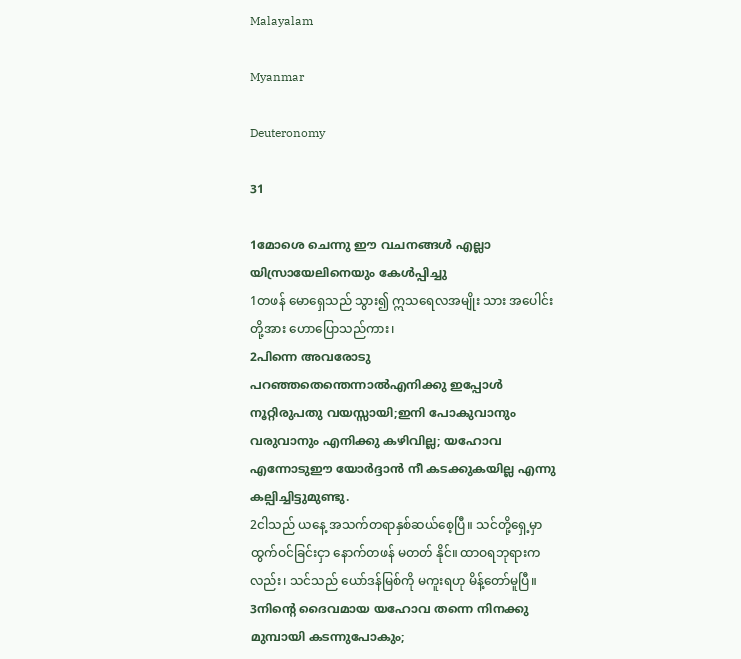Malayalam

Myanmar

Deuteronomy

31

1മോശെ ചെന്നു ഈ വചനങ്ങള്‍ എല്ലാ യിസ്രായേലിനെയും കേള്‍പ്പിച്ചു
1တဖန် မောရှေသည် သွား၍ ဣသရေလအမျိုး သား အပေါင်းတို့အား ဟောပြောသည်ကား၊
2പിന്നെ അവരോടു പറഞ്ഞതെന്തെന്നാല്‍എനിക്കു ഇപ്പോള്‍ നൂറ്റിരുപതു വയസ്സായി;ഇനി പോകുവാനും വരുവാനും എനിക്കു കഴിവില്ല; യഹോവ എന്നോടുഈ യോര്‍ദ്ദാന്‍ നീ കടക്കുകയില്ല എന്നു കല്പിച്ചിട്ടുമുണ്ടു.
2ငါသည် ယနေ့ အသက်တရာနှစ်ဆယ်စေ့ပြီ။ သင်တို့ရှေ့မှာ ထွက်ဝင်ခြင်းငှာ နောက်တဖန် မတတ် နိုင်။ ထာဝရဘုရားကလည်း၊ သင်သည် ယော်ဒန်မြစ်ကို မကူးရဟု မိန့်တော်မူပြီ။
3നിന്റെ ദൈവമായ യഹോവ തന്നെ നിനക്കു മുമ്പായി കടന്നുപോകും;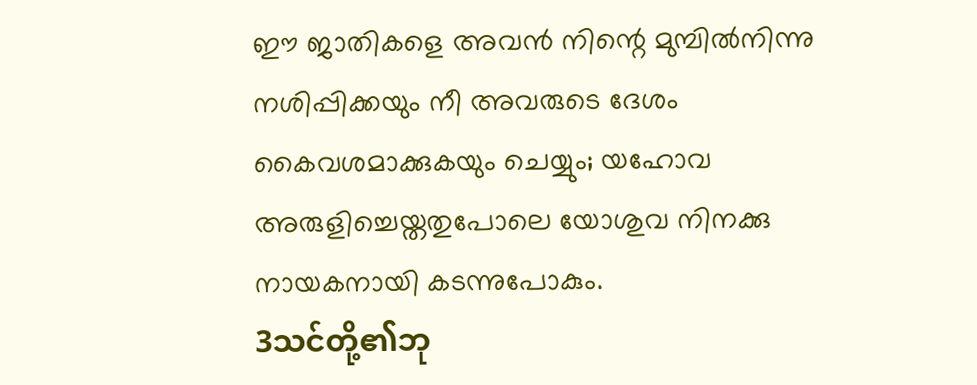ഈ ജാതികളെ അവന്‍ നിന്റെ മുമ്പില്‍നിന്നു നശിപ്പിക്കയും നീ അവരുടെ ദേശം കൈവശമാക്കുകയും ചെയ്യും; യഹോവ അരുളിച്ചെയ്തതുപോലെ യോശുവ നിനക്കു നായകനായി കടന്നുപോകും.
3သင်တို့၏ဘု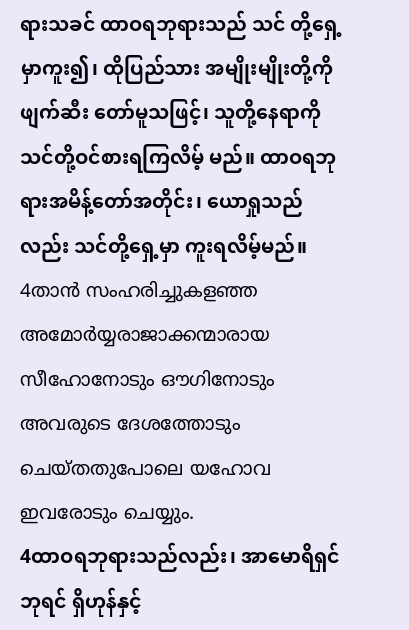ရားသခင် ထာဝရဘုရားသည် သင် တို့ရှေ့မှာကူး၍၊ ထိုပြည်သား အမျိုးမျိုးတို့ကို ဖျက်ဆီး တော်မူသဖြင့်၊ သူတို့နေရာကို သင်တို့ဝင်စားရကြလိမ့် မည်။ ထာဝရဘုရားအမိန့်တော်အတိုင်း၊ ယောရှုသည် လည်း သင်တို့ရှေ့မှာ ကူးရလိမ့်မည်။
4താന്‍ സംഹരിച്ചുകളഞ്ഞ അമോര്‍യ്യരാജാക്കന്മാരായ സീഹോനോടും ഔഗിനോടും അവരുടെ ദേശത്തോടും ചെയ്തതുപോലെ യഹോവ ഇവരോടും ചെയ്യും.
4ထာဝရဘုရားသည်လည်း၊ အာမောရိရှင်ဘုရင် ရှိဟုန်နှင့်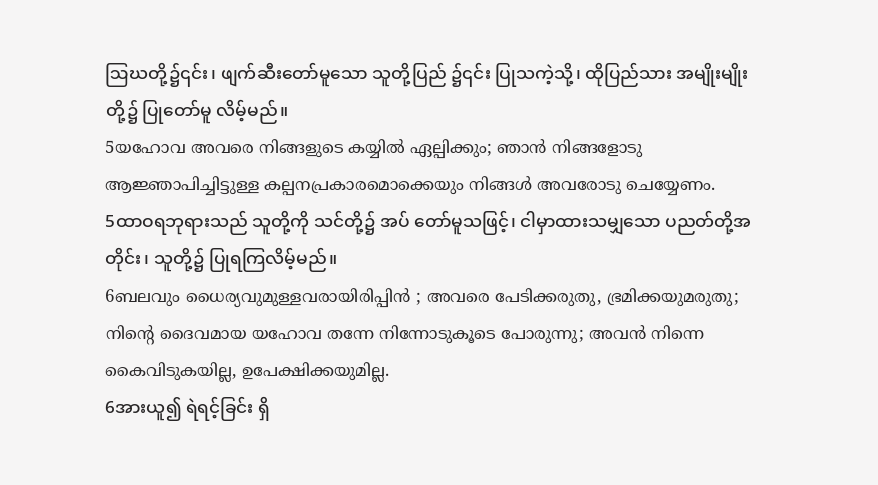ဩဃတို့၌၎င်း၊ ဖျက်ဆီးတော်မူသော သူတို့ပြည် ၌၎င်း ပြုသကဲ့သို့၊ ထိုပြည်သား အမျိုးမျိုးတို့၌ ပြုတော်မူ လိမ့်မည်။
5യഹോവ അവരെ നിങ്ങളുടെ കയ്യില്‍ ഏല്പിക്കും; ഞാന്‍ നിങ്ങളോടു ആജ്ഞാപിച്ചിട്ടുള്ള കല്പനപ്രകാരമൊക്കെയും നിങ്ങള്‍ അവരോടു ചെയ്യേണം.
5ထာဝရဘုရားသည် သူတို့ကို သင်တို့၌ အပ် တော်မူသဖြင့်၊ ငါမှာထားသမျှသော ပညတ်တို့အတိုင်း၊ သူတို့၌ ပြုရကြလိမ့်မည်။
6ബലവും ധൈര്യവുമുള്ളവരായിരിപ്പിന്‍ ; അവരെ പേടിക്കരുതു, ഭ്രമിക്കയുമരുതു; നിന്റെ ദൈവമായ യഹോവ തന്നേ നിന്നോടുകൂടെ പോരുന്നു; അവന്‍ നിന്നെ കൈവിടുകയില്ല, ഉപേക്ഷിക്കയുമില്ല.
6အားယူ၍ ရဲရင့်ခြင်း ရှိ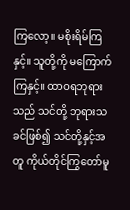ကြလော့။ မစိုးရိမ်ကြနှင့်။ သူတို့ကို မကြောက်ကြနှင့်။ ထာဝရဘုရားသည် သင်တို့ ဘုရားသခင်ဖြစ်၍ သင်တို့နှင့်အတူ ကိုယ်တိုင်ကြွတော်မူ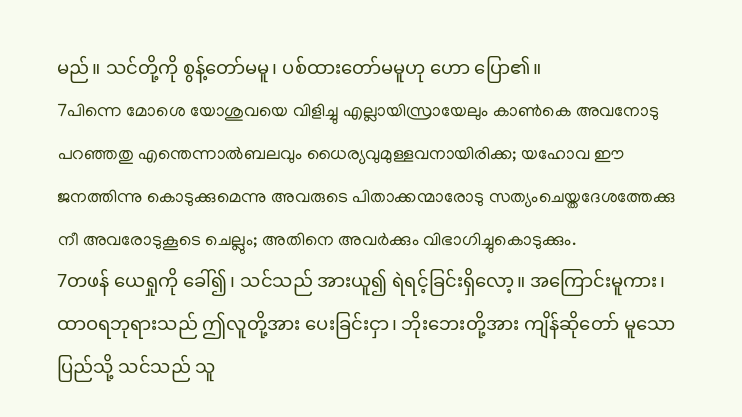မည်။ သင်တို့ကို စွန့်တော်မမူ၊ ပစ်ထားတော်မမူဟု ဟော ပြော၏။
7പിന്നെ മോശെ യോശുവയെ വിളിച്ചു എല്ലായിസ്രായേലും കാണ്‍കെ അവനോടു പറഞ്ഞതു എന്തെന്നാല്‍ബലവും ധൈര്യവുമുള്ളവനായിരിക്ക; യഹോവ ഈ ജനത്തിന്നു കൊടുക്കുമെന്നു അവരുടെ പിതാക്കന്മാരോടു സത്യംചെയ്തദേശത്തേക്കു നീ അവരോടുകൂടെ ചെല്ലും; അതിനെ അവര്‍ക്കും വിഭാഗിച്ചുകൊടുക്കും.
7တဖန် ယေရှုကို ခေါ်၍၊ သင်သည် အားယူ၍ ရဲရင့်ခြင်းရှိလော့။ အကြောင်းမူကား၊ ထာဝရဘုရားသည် ဤလူတို့အား ပေးခြင်းငှာ၊ ဘိုးဘေးတို့အား ကျိန်ဆိုတော် မူသောပြည်သို့ သင်သည် သူ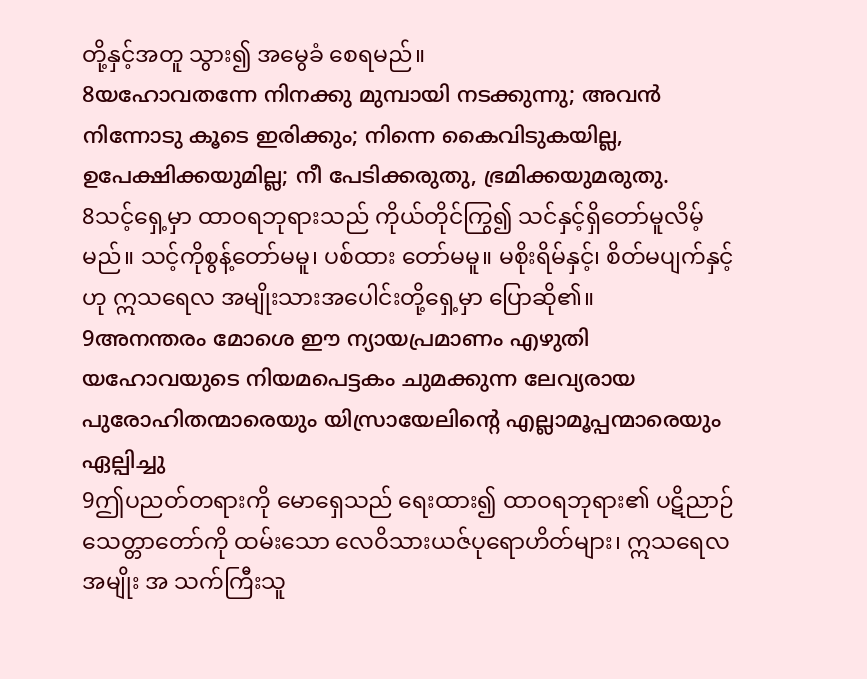တို့နှင့်အတူ သွား၍ အမွေခံ စေရမည်။
8യഹോവതന്നേ നിനക്കു മുമ്പായി നടക്കുന്നു; അവന്‍ നിന്നോടു കൂടെ ഇരിക്കും; നിന്നെ കൈവിടുകയില്ല, ഉപേക്ഷിക്കയുമില്ല; നീ പേടിക്കരുതു, ഭ്രമിക്കയുമരുതു.
8သင့်ရှေ့မှာ ထာဝရဘုရားသည် ကိုယ်တိုင်ကြွ၍ သင်နှင့်ရှိတော်မူလိမ့်မည်။ သင့်ကိုစွန့်တော်မမူ၊ ပစ်ထား တော်မမူ။ မစိုးရိမ်နှင့်၊ စိတ်မပျက်နှင့်ဟု ဣသရေလ အမျိုးသားအပေါင်းတို့ရှေ့မှာ ပြောဆို၏။
9അനന്തരം മോശെ ഈ ന്യായപ്രമാണം എഴുതി യഹോവയുടെ നിയമപെട്ടകം ചുമക്കുന്ന ലേവ്യരായ പുരോഹിതന്മാരെയും യിസ്രായേലിന്റെ എല്ലാമൂപ്പന്മാരെയും ഏല്പിച്ചു
9ဤပညတ်တရားကို မောရှေသည် ရေးထား၍ ထာဝရဘုရား၏ ပဋိညာဉ်သေတ္တာတော်ကို ထမ်းသော လေဝိသားယဇ်ပုရောဟိတ်များ၊ ဣသရေလအမျိုး အ သက်ကြီးသူ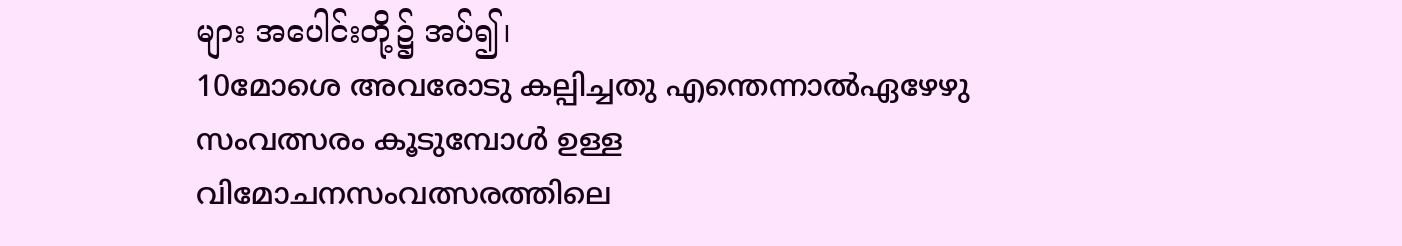များ အပေါင်းတို့၌ အပ်၍၊
10മോശെ അവരോടു കല്പിച്ചതു എന്തെന്നാല്‍ഏഴേഴു സംവത്സരം കൂടുമ്പോള്‍ ഉള്ള വിമോചനസംവത്സരത്തിലെ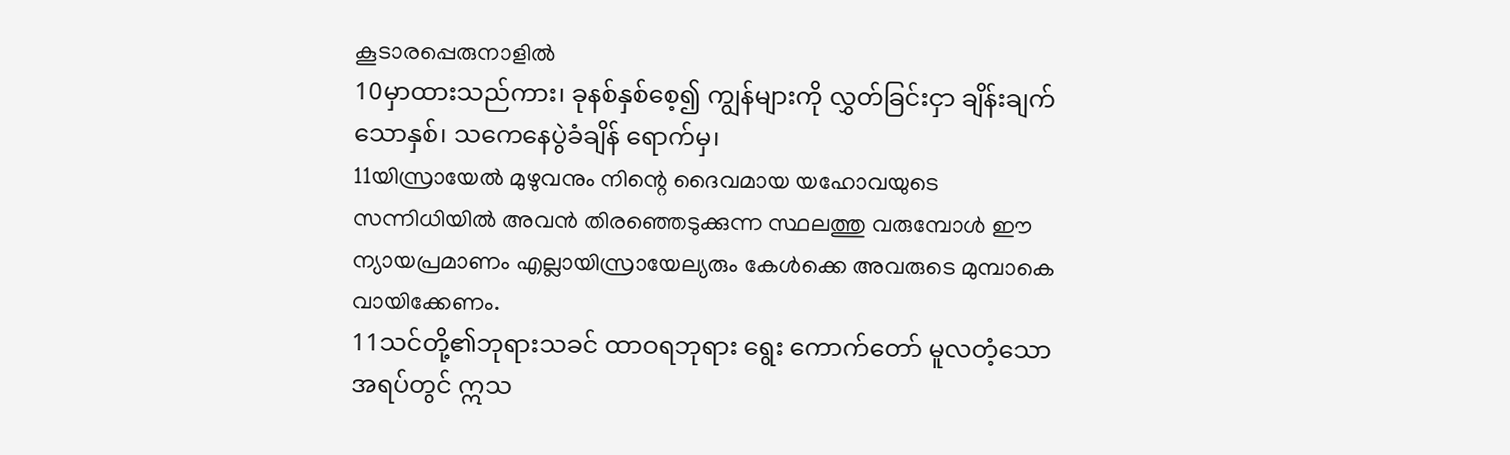കൂടാരപ്പെരുനാളില്‍
10မှာထားသည်ကား၊ ခုနစ်နှစ်စေ့၍ ကျွန်များကို လွှတ်ခြင်းငှာ ချိန်းချက်သောနှစ်၊ သကေနေပွဲခံချိန် ရောက်မှ၊
11യിസ്രായേല്‍ മുഴുവനും നിന്റെ ദൈവമായ യഹോവയുടെ സന്നിധിയില്‍ അവന്‍ തിരഞ്ഞെടുക്കുന്ന സ്ഥലത്തു വരുമ്പോള്‍ ഈ ന്യായപ്രമാണം എല്ലായിസ്രായേല്യരും കേള്‍ക്കെ അവരുടെ മുമ്പാകെ വായിക്കേണം.
11သင်တို့၏ဘုရားသခင် ထာဝရဘုရား ရွေး ကောက်တော် မူလတံ့သော အရပ်တွင် ဣသ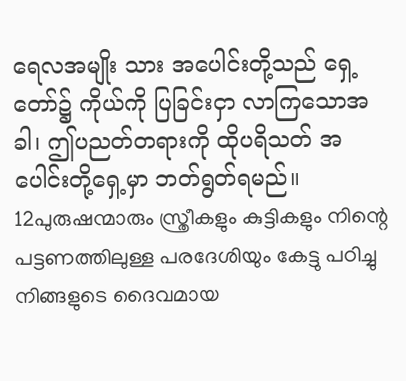ရေလအမျိုး သား အပေါင်းတို့သည် ရှေ့တော်၌ ကိုယ်ကို ပြခြင်းငှာ လာကြသောအခါ၊ ဤပညတ်တရားကို ထိုပရိသတ် အပေါင်းတို့ရှေ့မှာ ဘတ်ရွတ်ရမည်။
12പുരുഷന്മാരും സ്ത്രീകളും കുട്ടികളും നിന്റെ പട്ടണത്തിലുള്ള പരദേശിയും കേട്ടു പഠിച്ചു നിങ്ങളുടെ ദൈവമായ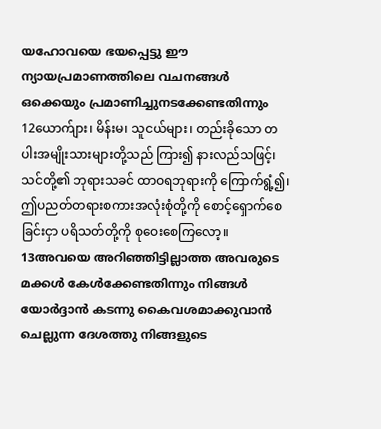യഹോവയെ ഭയപ്പെട്ടു ഈ ന്യായപ്രമാണത്തിലെ വചനങ്ങള്‍ ഒക്കെയും പ്രമാണിച്ചുനടക്കേണ്ടതിന്നും
12ယောက်ျား၊ မိန်းမ၊ သူငယ်များ၊ တည်းခိုသော တပါးအမျိုးသားများတို့သည် ကြား၍ နားလည်သဖြင့်၊ သင်တို့၏ ဘုရားသခင် ထာဝရဘုရားကို ကြောက်ရွံ့၍၊ ဤပညတ်တရားစကားအလုံးစုံတို့ကို စောင့်ရှောက်စေ ခြင်းငှာ ပရိသတ်တို့ကို စုဝေးစေကြလော့။
13അവയെ അറിഞ്ഞിട്ടില്ലാത്ത അവരുടെ മക്കള്‍ കേള്‍ക്കേണ്ടതിന്നും നിങ്ങള്‍ യോര്‍ദ്ദാന്‍ കടന്നു കൈവശമാക്കുവാന്‍ ചെല്ലുന്ന ദേശത്തു നിങ്ങളുടെ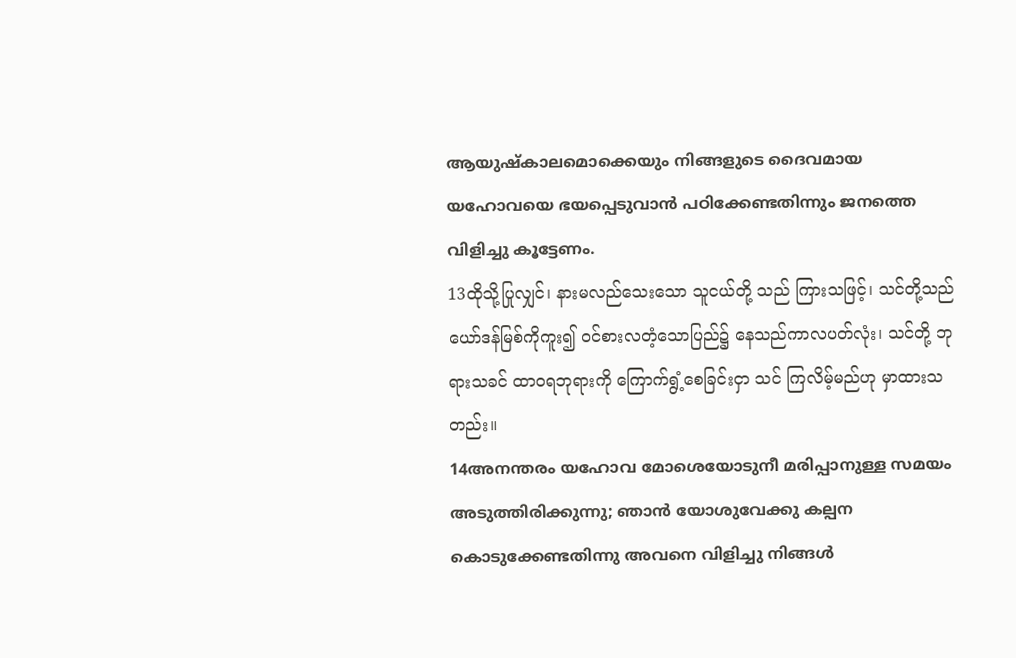ആയുഷ്കാലമൊക്കെയും നിങ്ങളുടെ ദൈവമായ യഹോവയെ ഭയപ്പെടുവാന്‍ പഠിക്കേണ്ടതിന്നും ജനത്തെ വിളിച്ചു കൂട്ടേണം.
13ထိုသို့ပြုလျှင်၊ နားမလည်သေးသော သူငယ်တို့ သည် ကြားသဖြင့်၊ သင်တို့သည် ယော်ဒန်မြစ်ကိုကူး၍ ဝင်စားလတံ့သောပြည်၌ နေသည်ကာလပတ်လုံး၊ သင်တို့ ဘုရားသခင် ထာဝရဘုရားကို ကြောက်ရွံ့စေခြင်းငှာ သင် ကြလိမ့်မည်ဟု မှာထားသတည်း။
14അനന്തരം യഹോവ മോശെയോടുനീ മരിപ്പാനുള്ള സമയം അടുത്തിരിക്കുന്നു; ഞാന്‍ യോശുവേക്കു കല്പന കൊടുക്കേണ്ടതിന്നു അവനെ വിളിച്ചു നിങ്ങള്‍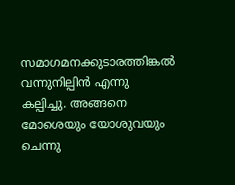സമാഗമനക്കുടാരത്തിങ്കല്‍ വന്നുനില്പിന്‍ എന്നു കല്പിച്ചു. അങ്ങനെ മോശെയും യോശുവയും ചെന്നു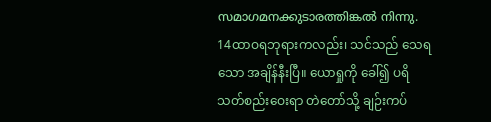സമാഗമനക്കുടാരത്തിങ്കല്‍ നിന്നു.
14ထာဝရဘုရားကလည်း၊ သင်သည် သေရသော အချိန်နီးပြီ။ ယောရှုကို ခေါ်၍ ပရိသတ်စည်းဝေးရာ တဲတော်သို့ ချဉ်းကပ်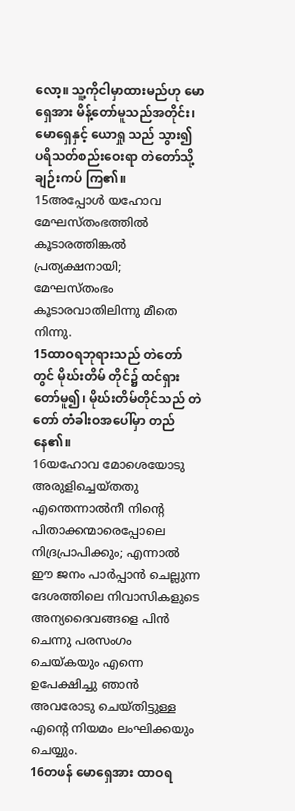လော့။ သူ့ကိုငါမှာထားမည်ဟု မောရှေအား မိန့်တော်မူသည်အတိုင်း၊ မောရှေနှင့် ယောရှု သည် သွား၍ ပရိသတ်စည်းဝေးရာ တဲတော်သို့ ချဉ်းကပ် ကြ၏။
15അപ്പോള്‍ യഹോവ മേഘസ്തംഭത്തില്‍ കൂടാരത്തിങ്കല്‍ പ്രത്യക്ഷനായി; മേഘസ്തംഭം കൂടാരവാതിലിന്നു മീതെ നിന്നു.
15ထာဝရဘုရားသည် တဲတော်တွင် မိုဃ်းတိမ် တိုင်၌ ထင်ရှားတော်မူ၍၊ မိုဃ်းတိမ်တိုင်သည် တဲတော် တံခါးဝအပေါ်မှာ တည်နေ၏။
16യഹോവ മോശെയോടു അരുളിച്ചെയ്തതു എന്തെന്നാല്‍നീ നിന്റെ പിതാക്കന്മാരെപ്പോലെ നിദ്രപ്രാപിക്കും; എന്നാല്‍ ഈ ജനം പാര്‍പ്പാന്‍ ചെല്ലുന്ന ദേശത്തിലെ നിവാസികളുടെ അന്യദൈവങ്ങളെ പിന്‍ ചെന്നു പരസംഗം ചെയ്കയും എന്നെ ഉപേക്ഷിച്ചു ഞാന്‍ അവരോടു ചെയ്തിട്ടുള്ള എന്റെ നിയമം ലംഘിക്കയും ചെയ്യും.
16တဖန် မောရှေအား ထာဝရ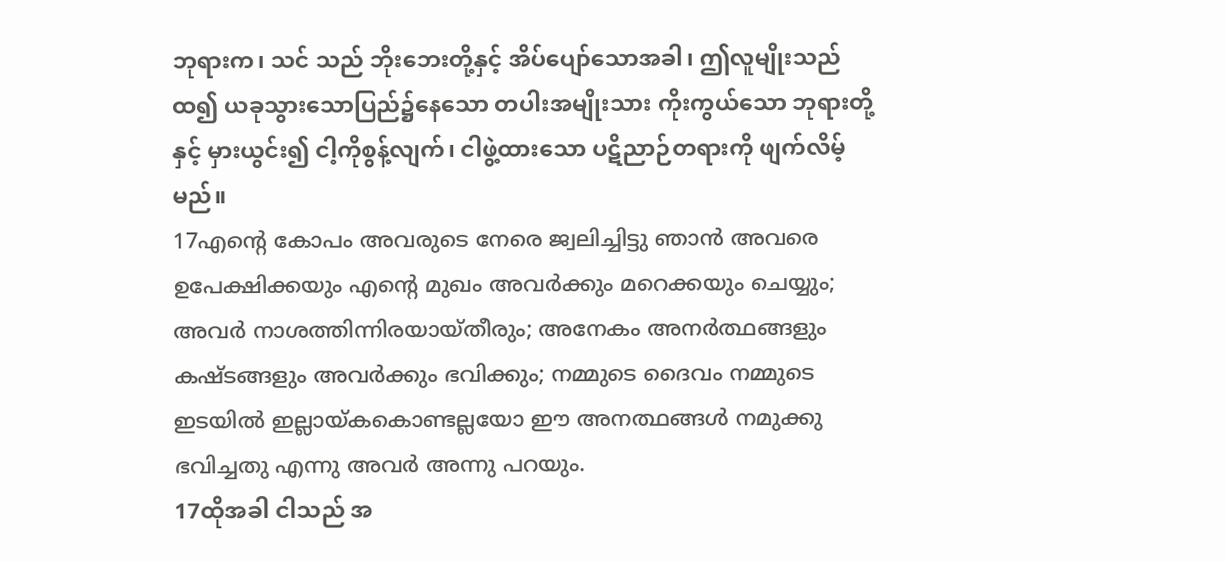ဘုရားက၊ သင် သည် ဘိုးဘေးတို့နှင့် အိပ်ပျော်သောအခါ၊ ဤလူမျိုးသည် ထ၍ ယခုသွားသောပြည်၌နေသော တပါးအမျိုးသား ကိုးကွယ်သော ဘုရားတို့နှင့် မှားယွင်း၍ ငါ့ကိုစွန့်လျက်၊ ငါဖွဲ့ထားသော ပဋိညာဉ်တရားကို ဖျက်လိမ့်မည်။
17എന്റെ കോപം അവരുടെ നേരെ ജ്വലിച്ചിട്ടു ഞാന്‍ അവരെ ഉപേക്ഷിക്കയും എന്റെ മുഖം അവര്‍ക്കും മറെക്കയും ചെയ്യും; അവര്‍ നാശത്തിന്നിരയായ്തീരും; അനേകം അനര്‍ത്ഥങ്ങളും കഷ്ടങ്ങളും അവര്‍ക്കും ഭവിക്കും; നമ്മുടെ ദൈവം നമ്മുടെ ഇടയില്‍ ഇല്ലായ്കകൊണ്ടല്ലയോ ഈ അനത്ഥങ്ങള്‍ നമുക്കു ഭവിച്ചതു എന്നു അവര്‍ അന്നു പറയും.
17ထိုအခါ ငါသည် အ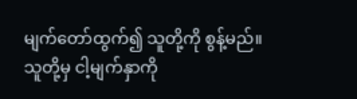မျက်တော်ထွက်၍ သူတို့ကို စွန့်မည်။ သူတို့မှ ငါ့မျက်နှာကို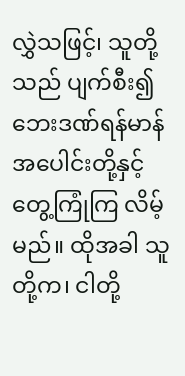လွှဲသဖြင့်၊ သူတို့သည် ပျက်စီး၍ ဘေးဒဏ်ရန်မာန်အပေါင်းတို့နှင့် တွေ့ကြုံကြ လိမ့်မည်။ ထိုအခါ သူတို့က၊ ငါတို့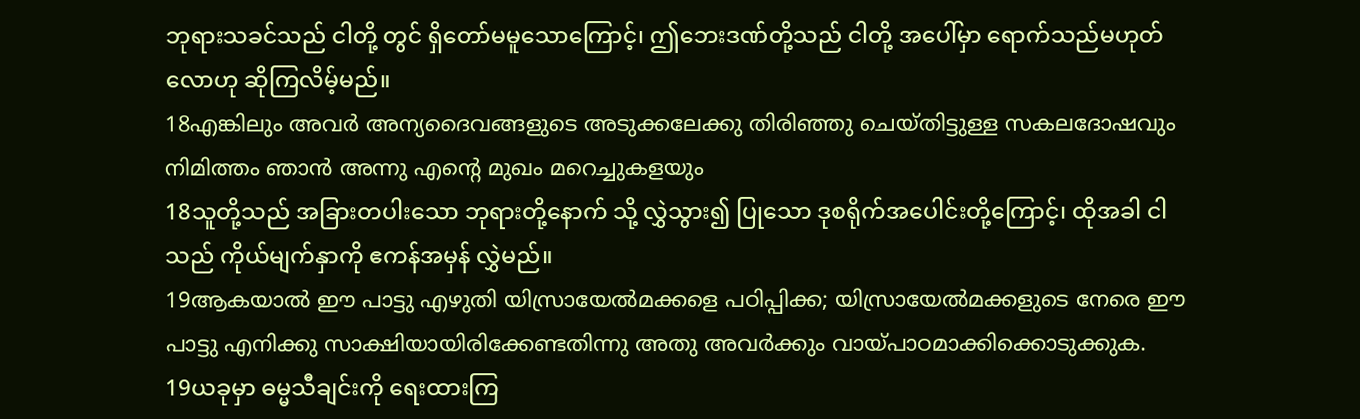ဘုရားသခင်သည် ငါတို့ တွင် ရှိတော်မမူသောကြောင့်၊ ဤဘေးဒဏ်တို့သည် ငါတို့ အပေါ်မှာ ရောက်သည်မဟုတ်လောဟု ဆိုကြလိမ့်မည်။
18എങ്കിലും അവര്‍ അന്യദൈവങ്ങളുടെ അടുക്കലേക്കു തിരിഞ്ഞു ചെയ്തിട്ടുള്ള സകലദോഷവും നിമിത്തം ഞാന്‍ അന്നു എന്റെ മുഖം മറെച്ചുകളയും
18သူတို့သည် အခြားတပါးသော ဘုရားတို့နောက် သို့ လွှဲသွား၍ ပြုသော ဒုစရိုက်အပေါင်းတို့ကြောင့်၊ ထိုအခါ ငါသည် ကိုယ်မျက်နှာကို ဧကန်အမှန် လွှဲမည်။
19ആകയാല്‍ ഈ പാട്ടു എഴുതി യിസ്രായേല്‍മക്കളെ പഠിപ്പിക്ക; യിസ്രായേല്‍മക്കളുടെ നേരെ ഈ പാട്ടു എനിക്കു സാക്ഷിയായിരിക്കേണ്ടതിന്നു അതു അവര്‍ക്കും വായ്പാഠമാക്കിക്കൊടുക്കുക.
19ယခုမှာ ဓမ္မသီချင်းကို ရေးထားကြ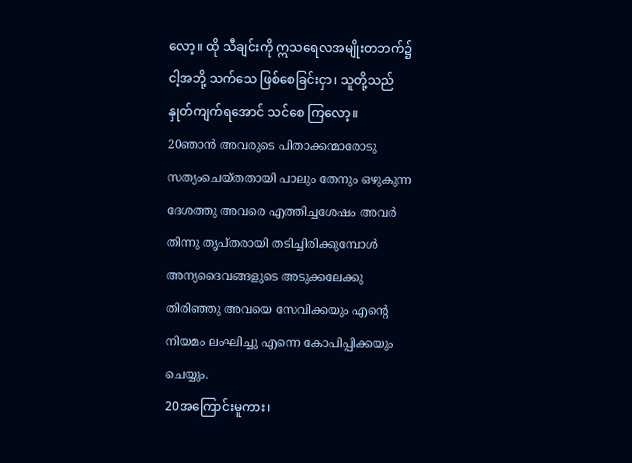လော့။ ထို သီချင်းကို ဣသရေလအမျိုးတဘက်၌ ငါ့အဘို့ သက်သေ ဖြစ်စေခြင်းငှာ၊ သူတို့သည် နှုတ်ကျက်ရအောင် သင်စေ ကြလော့။
20ഞാന്‍ അവരുടെ പിതാക്കന്മാരോടു സത്യംചെയ്തതായി പാലും തേനും ഒഴുകുന്ന ദേശത്തു അവരെ എത്തിച്ചശേഷം അവര്‍ തിന്നു തൃപ്തരായി തടിച്ചിരിക്കുമ്പോള്‍ അന്യദൈവങ്ങളുടെ അടുക്കലേക്കു തിരിഞ്ഞു അവയെ സേവിക്കയും എന്റെ നിയമം ലംഘിച്ചു എന്നെ കോപിപ്പിക്കയും ചെയ്യും.
20အကြောင်းမူကား၊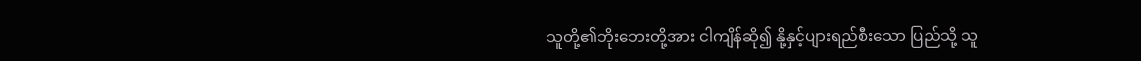သူတို့၏ဘိုးဘေးတို့အား ငါကျိန်ဆို၍ နို့နှင့်ပျားရည်စီးသော ပြည်သို့ သူ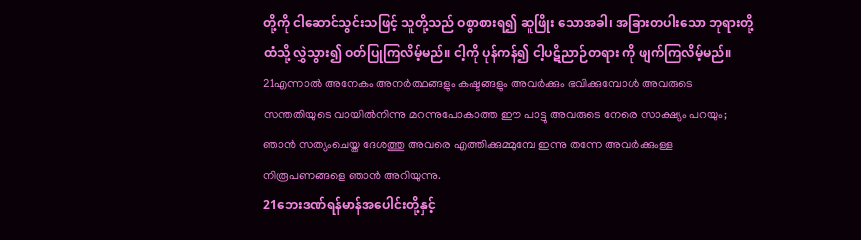တို့ကို ငါဆောင်သွင်းသဖြင့် သူတို့သည် ဝစွာစားရ၍ ဆူဖြိုး သောအခါ၊ အခြားတပါးသော ဘုရားတို့ထံသို့ လွှဲသွား၍ ဝတ်ပြုကြလိမ့်မည်။ ငါ့ကို ပုန်ကန်၍ ငါ့ပဋိညာဉ်တရား ကို ဖျက်ကြလိမ့်မည်။
21എന്നാല്‍ അനേകം അനര്‍ത്ഥങ്ങളും കഷ്ടങ്ങളും അവര്‍ക്കും ഭവിക്കുമ്പോള്‍ അവരുടെ സന്തതിയുടെ വായില്‍നിന്നു മറന്നുപോകാത്ത ഈ പാട്ടു അവരുടെ നേരെ സാക്ഷ്യം പറയും; ഞാന്‍ സത്യംചെയ്ത ദേശത്തു അവരെ എത്തിക്കുമ്മുമ്പേ ഇന്നു തന്നേ അവര്‍ക്കുംള്ള നിരൂപണങ്ങളെ ഞാന്‍ അറിയുന്നു.
21ဘေးဒဏ်ရန်မာန်အပေါင်းတို့နှင့်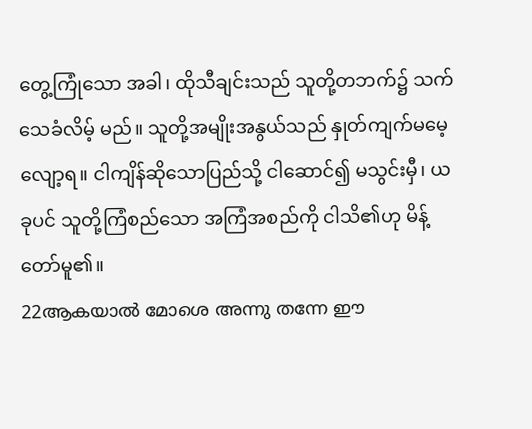တွေ့ကြုံသော အခါ၊ ထိုသီချင်းသည် သူတို့တဘက်၌ သက်သေခံလိမ့် မည်။ သူတို့အမျိုးအနွယ်သည် နှုတ်ကျက်မမေ့လျော့ရ။ ငါကျိန်ဆိုသောပြည်သို့ ငါဆောင်၍ မသွင်းမှီ၊ ယခုပင် သူတို့ကြံစည်သော အကြံအစည်ကို ငါသိ၏ဟု မိန့်တော်မူ၏။
22ആകയാല്‍ മോശെ അന്നു തന്നേ ഈ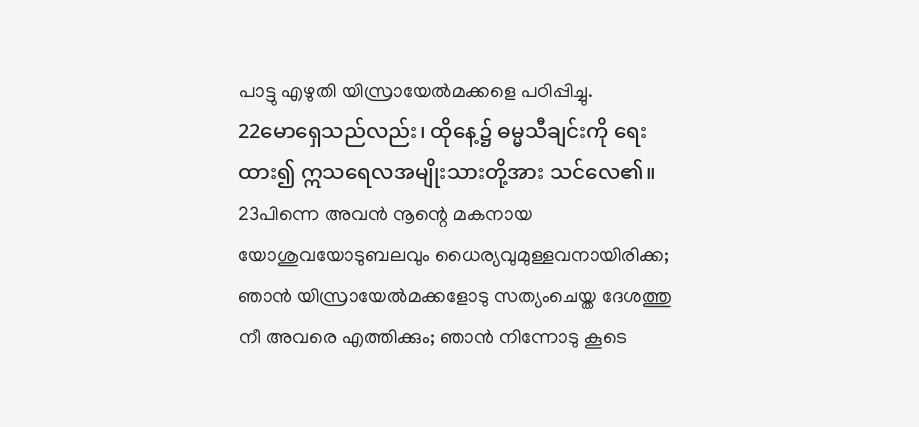പാട്ടു എഴുതി യിസ്രായേല്‍മക്കളെ പഠിപ്പിച്ചു.
22မောရှေသည်လည်း၊ ထိုနေ့၌ ဓမ္မသီချင်းကို ရေး ထား၍ ဣသရေလအမျိုးသားတို့အား သင်လေ၏။
23പിന്നെ അവന്‍ നൂന്റെ മകനായ യോശുവയോടുബലവും ധൈര്യവുമുള്ളവനായിരിക്ക; ഞാന്‍ യിസ്രായേല്‍മക്കളോടു സത്യംചെയ്ത ദേശത്തു നീ അവരെ എത്തിക്കും; ഞാന്‍ നിന്നോടു കൂടെ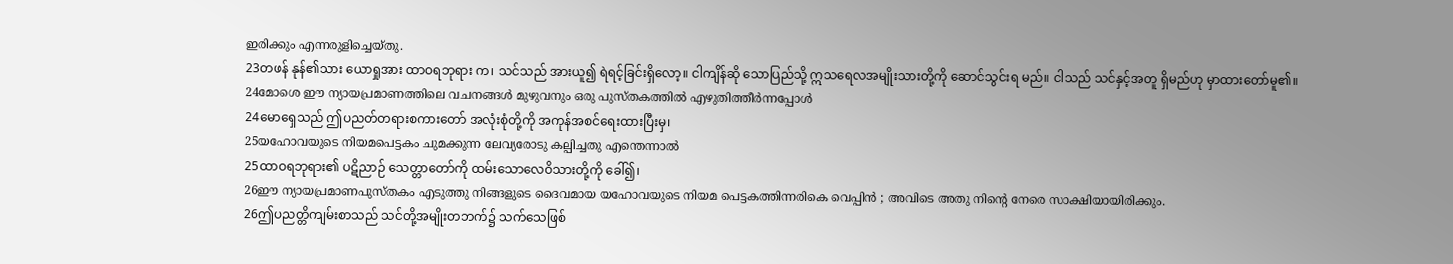ഇരിക്കും എന്നരുളിച്ചെയ്തു.
23တဖန် နုန်၏သား ယောရှုအား ထာဝရဘုရား က၊ သင်သည် အားယူ၍ ရဲရင့်ခြင်းရှိလော့။ ငါကျိန်ဆို သောပြည်သို့ ဣသရေလအမျိုးသားတို့ကို ဆောင်သွင်းရ မည်။ ငါသည် သင်နှင့်အတူ ရှိမည်ဟု မှာထားတော်မူ၏။
24മോശെ ഈ ന്യായപ്രമാണത്തിലെ വചനങ്ങള്‍ മുഴുവനും ഒരു പുസ്തകത്തില്‍ എഴുതിത്തീര്‍ന്നപ്പോള്‍
24မောရှေသည် ဤပညတ်တရားစကားတော် အလုံးစုံတို့ကို အကုန်အစင်ရေးထားပြီးမှ၊
25യഹോവയുടെ നിയമപെട്ടകം ചുമക്കുന്ന ലേവ്യരോടു കല്പിച്ചതു എന്തെന്നാല്‍
25ထာဝရဘုရား၏ ပဋိညာဉ် သေတ္တာတော်ကို ထမ်းသောလေဝိသားတို့ကို ခေါ်၍၊
26ഈ ന്യായപ്രമാണപുസ്തകം എടുത്തു നിങ്ങളുടെ ദൈവമായ യഹോവയുടെ നിയമ പെട്ടകത്തിന്നരികെ വെപ്പിന്‍ ; അവിടെ അതു നിന്റെ നേരെ സാക്ഷിയായിരിക്കും.
26ဤပညတ္တိကျမ်းစာသည် သင်တို့အမျိုးတဘက်၌ သက်သေဖြစ်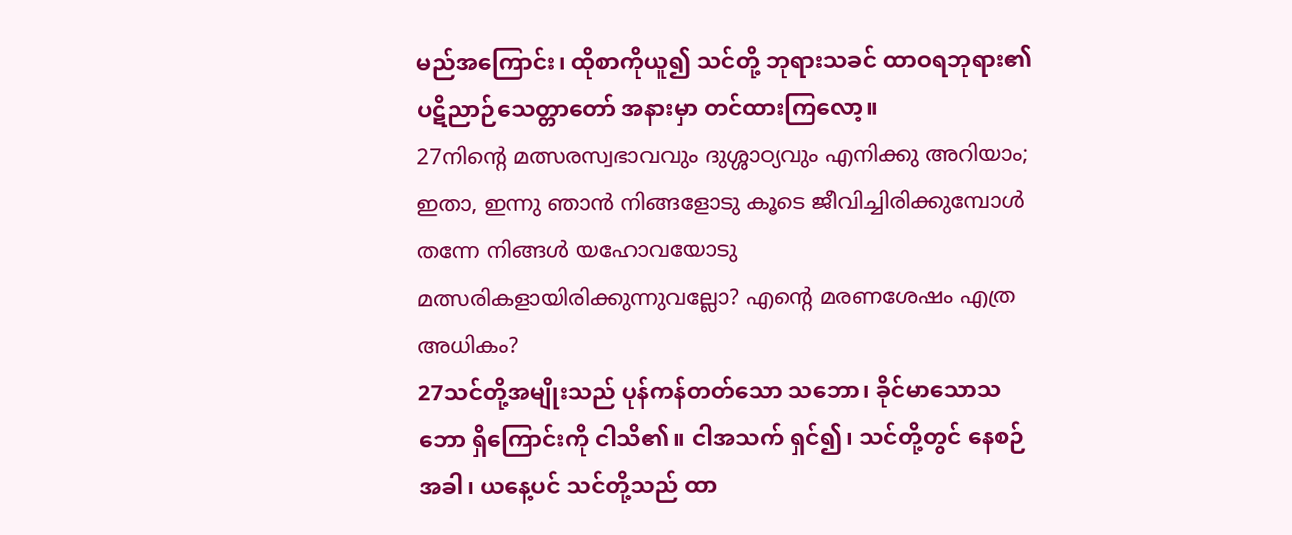မည်အကြောင်း၊ ထိုစာကိုယူ၍ သင်တို့ ဘုရားသခင် ထာဝရဘုရား၏ ပဋိညာဉ်သေတ္တာတော် အနားမှာ တင်ထားကြလော့။
27നിന്റെ മത്സരസ്വഭാവവും ദുശ്ശാഠ്യവും എനിക്കു അറിയാം; ഇതാ, ഇന്നു ഞാന്‍ നിങ്ങളോടു കൂടെ ജീവിച്ചിരിക്കുമ്പോള്‍ തന്നേ നിങ്ങള്‍ യഹോവയോടു മത്സരികളായിരിക്കുന്നുവല്ലോ? എന്റെ മരണശേഷം എത്ര അധികം?
27သင်တို့အမျိုးသည် ပုန်ကန်တတ်သော သဘော၊ ခိုင်မာသောသဘော ရှိကြောင်းကို ငါသိ၏။ ငါအသက် ရှင်၍၊ သင်တို့တွင် နေစဉ်အခါ၊ ယနေ့ပင် သင်တို့သည် ထာ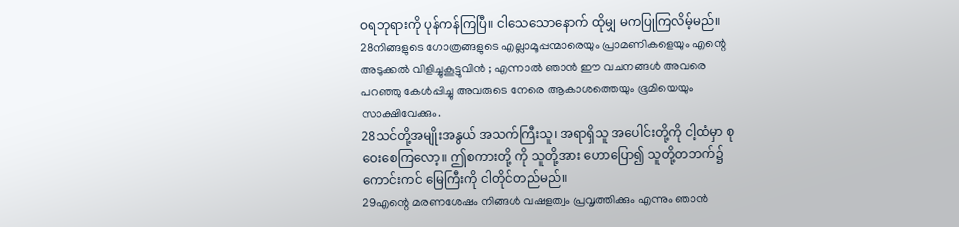ဝရဘုရားကို ပုန်ကန်ကြပြီ။ ငါသေသောနောက် ထိုမျှ မကပြုကြလိမ့်မည်။
28നിങ്ങളുടെ ഗോത്രങ്ങളുടെ എല്ലാമൂപ്പന്മാരെയും പ്രാമണികളെയും എന്റെ അടുക്കല്‍ വിളിച്ചുകൂട്ടുവിന്‍ ; എന്നാല്‍ ഞാന്‍ ഈ വചനങ്ങള്‍ അവരെ പറഞ്ഞു കേള്‍പ്പിച്ചു അവരുടെ നേരെ ആകാശത്തെയും ഭൂമിയെയും സാക്ഷിവേക്കും.
28သင်တို့အမျိုးအနွယ် အသက်ကြီးသူ၊ အရာရှိသူ အပေါင်းတို့ကို ငါ့ထံမှာ စုဝေးစေကြလော့။ ဤစကားတို့ ကို သူတို့အား ဟောပြော၍ သူတို့တဘက်၌ ကောင်းကင် မြေကြီးကို ငါတိုင်တည်မည်။
29എന്റെ മരണശേഷം നിങ്ങള്‍ വഷളത്വം പ്രവൃത്തിക്കും എന്നും ഞാന്‍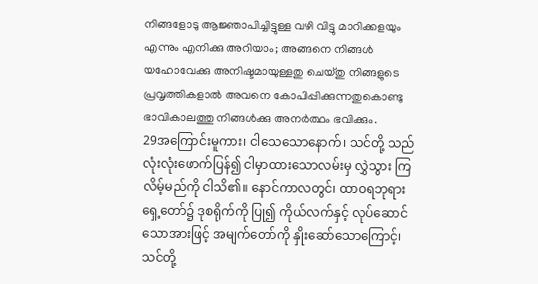നിങ്ങളോടു ആജ്ഞാപിച്ചിട്ടുള്ള വഴി വിട്ടു മാറിക്കളയും എന്നും എനിക്കു അറിയാം; അങ്ങനെ നിങ്ങള്‍ യഹോവേക്കു അനിഷ്ടമായുള്ളതു ചെയ്തു നിങ്ങളുടെ പ്രവൃത്തികളാല്‍ അവനെ കോപിപ്പിക്കുന്നതുകൊണ്ടു ഭാവികാലത്തു നിങ്ങള്‍ക്കു അനര്‍ത്ഥം ഭവിക്കും.
29အကြောင်းမူကား၊ ငါသေသောနောက်၊ သင်တို့ သည် လုံးလုံးဖောက်ပြန်၍ ငါမှာထားသောလမ်းမှ လွှဲသွား ကြလိမ့်မည်ကို ငါသိ၏။ နောင်ကာလတွင်၊ ထာဝရဘုရား ရှေ့တော်၌ ဒုစရိုက်ကို ပြု၍ ကိုယ်လက်နှင့် လုပ်ဆောင် သောအားဖြင့် အမျက်တော်ကို နှိုးဆော်သောကြောင့်၊ သင်တို့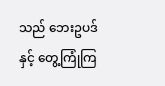သည် ဘေးဥပဒ်နှင့် တွေ့ကြုံကြ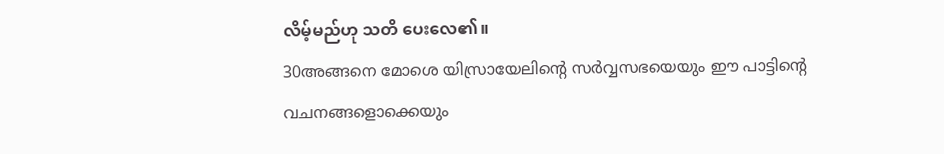လိမ့်မည်ဟု သတိ ပေးလေ၏။
30അങ്ങനെ മോശെ യിസ്രായേലിന്റെ സര്‍വ്വസഭയെയും ഈ പാട്ടിന്റെ വചനങ്ങളൊക്കെയും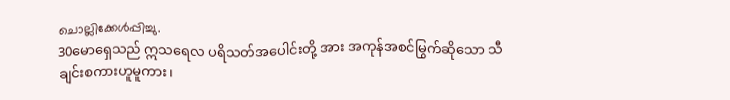ചൊല്ലിക്കേള്‍പ്പിച്ചു.
30မောရှေသည် ဣသရေလ ပရိသတ်အပေါင်းတို့ အား အကုန်အစင်မြွက်ဆိုသော သီချင်းစကားဟူမူကား၊